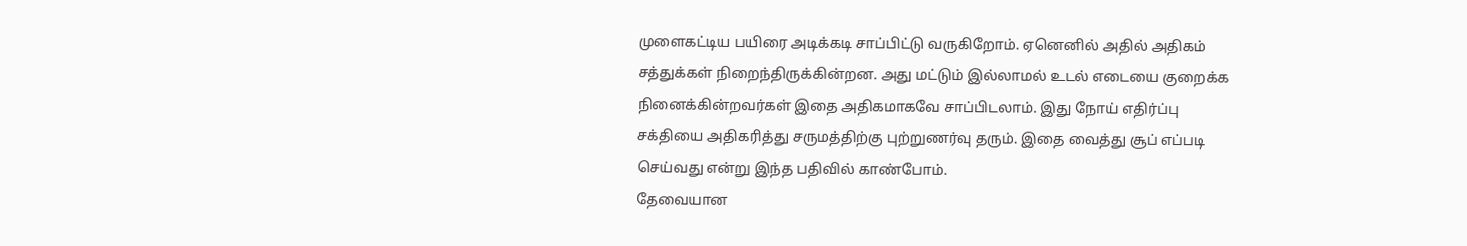முளைகட்டிய பயிரை அடிக்கடி சாப்பிட்டு வருகிறோம். ஏனெனில் அதில் அதிகம் சத்துக்கள் நிறைந்திருக்கின்றன. அது மட்டும் இல்லாமல் உடல் எடையை குறைக்க நினைக்கின்றவர்கள் இதை அதிகமாகவே சாப்பிடலாம். இது நோய் எதிர்ப்பு சக்தியை அதிகரித்து சருமத்திற்கு புற்றுணர்வு தரும். இதை வைத்து சூப் எப்படி செய்வது என்று இந்த பதிவில் காண்போம்.
தேவையான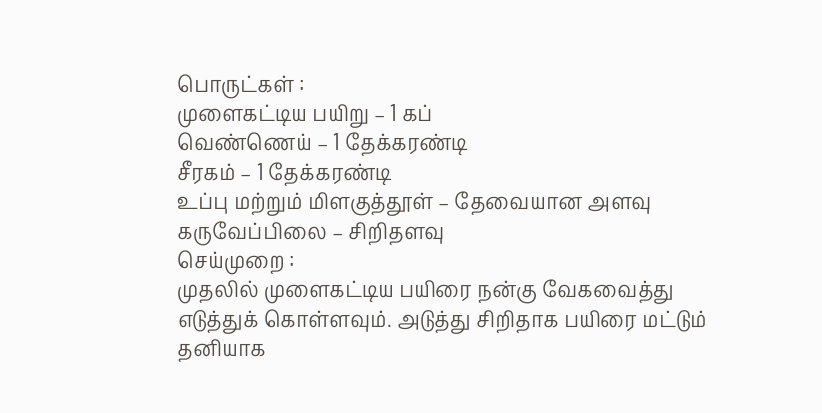பொருட்கள் :
முளைகட்டிய பயிறு – 1 கப்
வெண்ணெய் – 1 தேக்கரண்டி
சீரகம் – 1 தேக்கரண்டி
உப்பு மற்றும் மிளகுத்தூள் – தேவையான அளவு
கருவேப்பிலை – சிறிதளவு
செய்முறை :
முதலில் முளைகட்டிய பயிரை நன்கு வேகவைத்து எடுத்துக் கொள்ளவும். அடுத்து சிறிதாக பயிரை மட்டும் தனியாக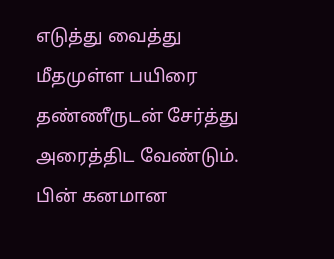எடுத்து வைத்து மீதமுள்ள பயிரை தண்ணீருடன் சேர்த்து அரைத்திட வேண்டும். பின் கனமான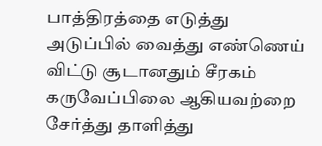பாத்திரத்தை எடுத்து அடுப்பில் வைத்து எண்ணெய் விட்டு சூடானதும் சீரகம் கருவேப்பிலை ஆகியவற்றை சேர்த்து தாளித்து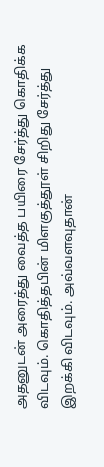அதனுடன் அரைத்து வைத்த பயிரை சேர்த்து கொதிக்க விடவும். கொதித்தபின் மிளகுத்தூள் சிறிது சேர்த்து இறக்கி விடவும். அவ்வளவுதான்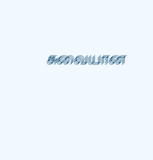சுவையான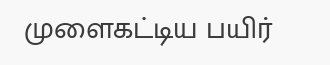முளைகட்டிய பயிர்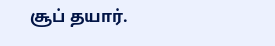சூப் தயார்.